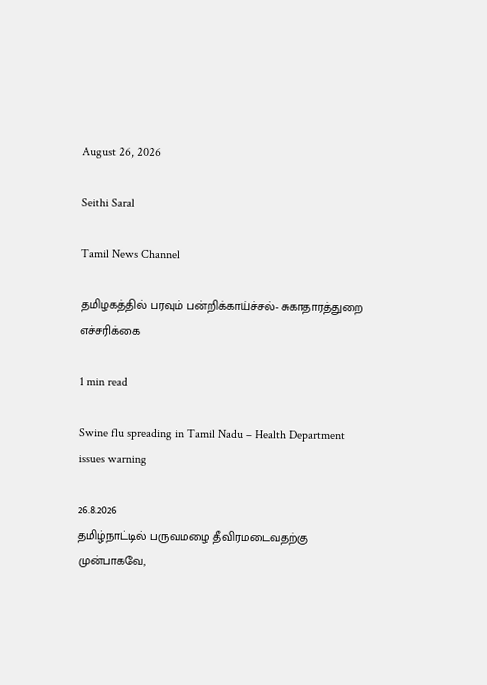August 26, 2026

Seithi Saral

Tamil News Channel

தமிழகத்தில் பரவும் பன்றிக்காய்ச்சல்- சுகாதாரத்துறை எச்சரிக்கை

1 min read

Swine flu spreading in Tamil Nadu – Health Department issues warning

26.8.2026
தமிழ்நாட்டில் பருவமழை தீவிரமடைவதற்கு முன்பாகவே,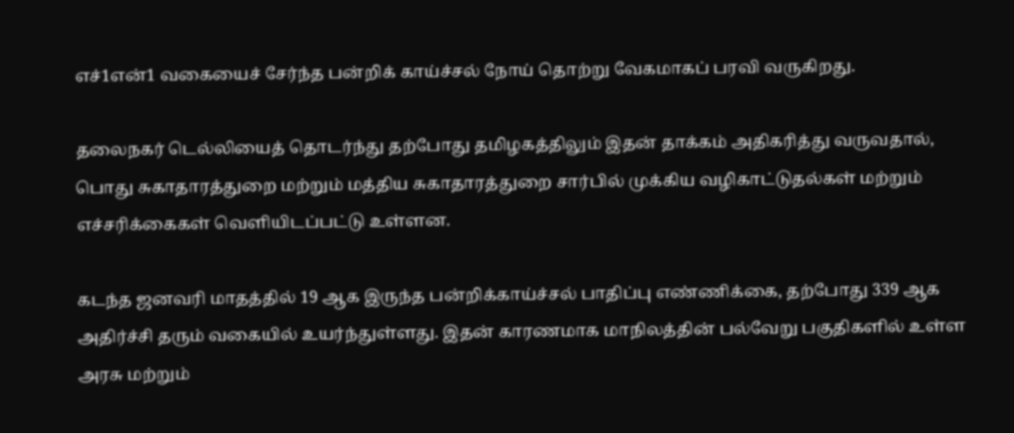எச்1என்1 வகையைச் சேர்ந்த பன்றிக் காய்ச்சல் நோய் தொற்று வேகமாகப் பரவி வருகிறது.

தலைநகர் டெல்லியைத் தொடர்ந்து தற்போது தமிழகத்திலும் இதன் தாக்கம் அதிகரித்து வருவதால், பொது சுகாதாரத்துறை மற்றும் மத்திய சுகாதாரத்துறை சார்பில் முக்கிய வழிகாட்டுதல்கள் மற்றும் எச்சரிக்கைகள் வெளியிடப்பட்டு உள்ளன.

கடந்த ஜனவரி மாதத்தில் 19 ஆக இருந்த பன்றிக்காய்ச்சல் பாதிப்பு எண்ணிக்கை, தற்போது 339 ஆக அதிர்ச்சி தரும் வகையில் உயர்ந்துள்ளது. இதன் காரணமாக மாநிலத்தின் பல்வேறு பகுதிகளில் உள்ள அரசு மற்றும்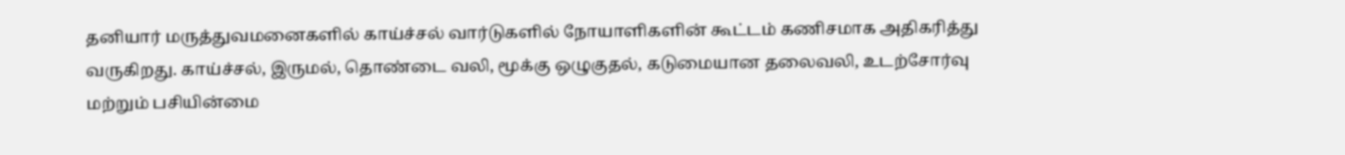தனியார் மருத்துவமனைகளில் காய்ச்சல் வார்டுகளில் நோயாளிகளின் கூட்டம் கணிசமாக அதிகரித்து வருகிறது. காய்ச்சல், இருமல், தொண்டை வலி, மூக்கு ஒழுகுதல், கடுமையான தலைவலி, உடற்சோர்வு மற்றும் பசியின்மை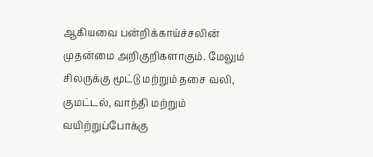ஆகியவை பன்றிக்காய்ச்சலின் முதன்மை அறிகுறிகளாகும். மேலும் சிலருக்கு மூட்டு மற்றும் தசை வலி, குமட்டல், வாந்தி மற்றும் வயிற்றுப்போக்கு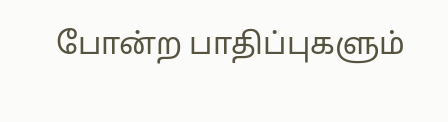போன்ற பாதிப்புகளும்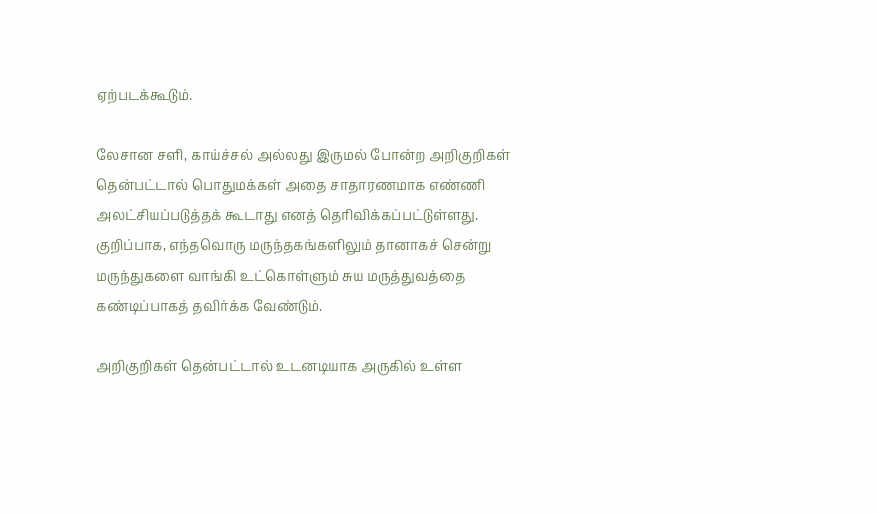ஏற்படக்கூடும்.

லேசான சளி, காய்ச்சல் அல்லது இருமல் போன்ற அறிகுறிகள் தென்பட்டால் பொதுமக்கள் அதை சாதாரணமாக எண்ணி அலட்சியப்படுத்தக் கூடாது எனத் தெரிவிக்கப்பட்டுள்ளது. குறிப்பாக, எந்தவொரு மருந்தகங்களிலும் தானாகச் சென்று மருந்துகளை வாங்கி உட்கொள்ளும் சுய மருத்துவத்தை கண்டிப்பாகத் தவிர்க்க வேண்டும்.

அறிகுறிகள் தென்பட்டால் உடனடியாக அருகில் உள்ள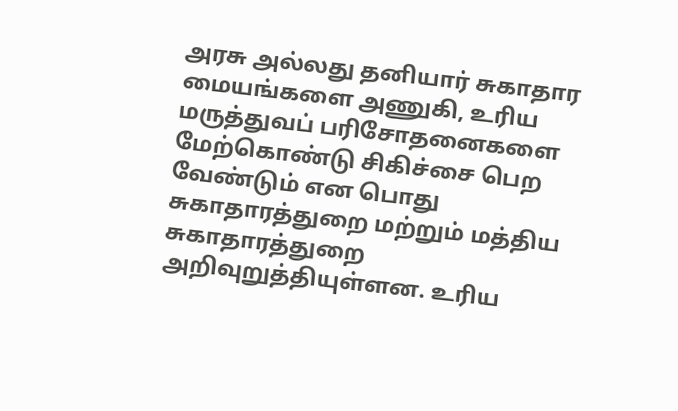அரசு அல்லது தனியார் சுகாதார மையங்களை அணுகி, உரிய மருத்துவப் பரிசோதனைகளை மேற்கொண்டு சிகிச்சை பெற வேண்டும் என பொது சுகாதாரத்துறை மற்றும் மத்திய சுகாதாரத்துறை அறிவுறுத்தியுள்ளன. உரிய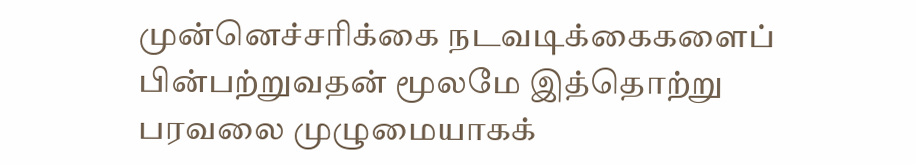முன்னெச்சரிக்கை நடவடிக்கைகளைப் பின்பற்றுவதன் மூலமே இத்தொற்று பரவலை முழுமையாகக்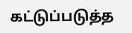கட்டுப்படுத்த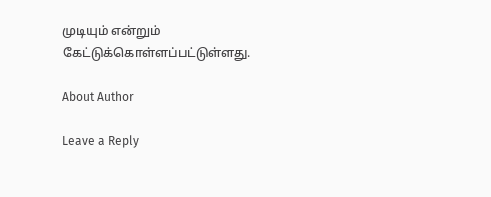முடியும் என்றும் கேட்டுக்கொள்ளப்பட்டுள்ளது.

About Author

Leave a Reply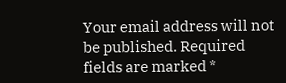Your email address will not be published. Required fields are marked *